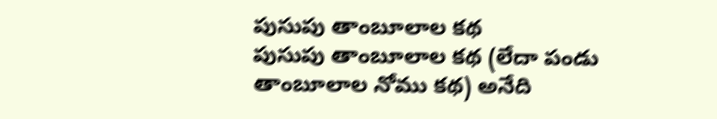పుసుపు తాంబూలాల కథ
పుసుపు తాంబూలాల కథ (లేదా పండు తాంబూలాల నోము కథ) అనేది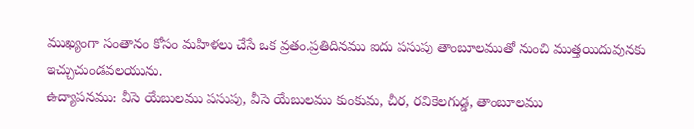ముఖ్యంగా సంతానం కోసం మహిళలు చేసే ఒక వ్రతం.ప్రతిదినము ఐదు పసుపు తాంబూలముతో నుంచి ముత్తయిదువునకు ఇచ్చుచుండవలయును.
ఉద్యాపనము: వీసె యేబులము పసుపు, వీసె యేబులము కుంకుమ, చీర, రవికెలగుడ్డ, తాంబూలము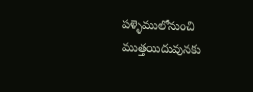పళ్ళెములోనుంచి ముత్తయిదువునకు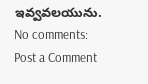ఇవ్వవలయును.
No comments:
Post a Comment